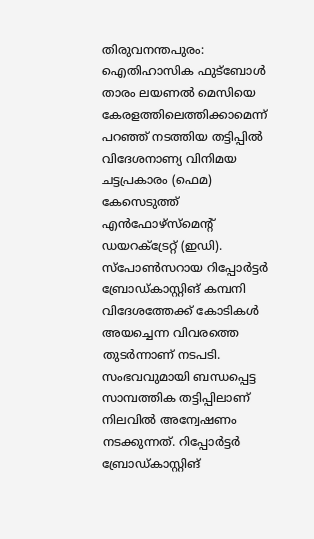തിരുവനന്തപുരം: ഐതിഹാസിക ഫുട്ബോൾ താരം ലയണൽ മെസിയെ കേരളത്തിലെത്തിക്കാമെന്ന് പറഞ്ഞ് നടത്തിയ തട്ടിപ്പിൽ വിദേശനാണ്യ വിനിമയ ചട്ടപ്രകാരം (ഫെമ) കേസെടുത്ത് എൻഫോഴ്സ്മെന്റ് ഡയറക്ട്രേറ്റ് (ഇഡി). സ്പോൺസറായ റിപ്പോർട്ടർ ബ്രോഡ്കാസ്റ്റിങ് കമ്പനി വിദേശത്തേക്ക് കോടികൾ അയച്ചെന്ന വിവരത്തെ തുടർന്നാണ് നടപടി.
സംഭവവുമായി ബന്ധപ്പെട്ട സാമ്പത്തിക തട്ടിപ്പിലാണ് നിലവിൽ അന്വേഷണം നടക്കുന്നത്. റിപ്പോർട്ടർ ബ്രോഡ്കാസ്റ്റിങ്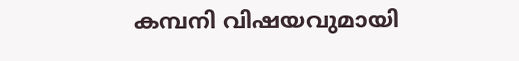കമ്പനി വിഷയവുമായി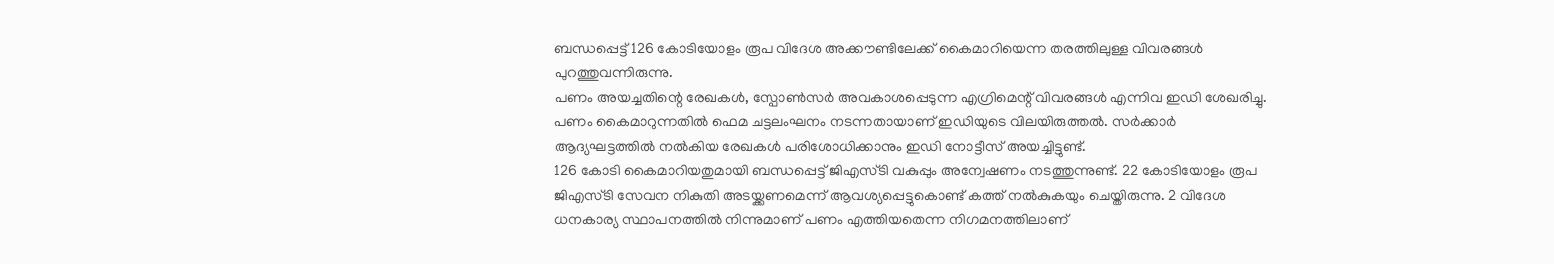ബന്ധപ്പെട്ട് 126 കോടിയോളം രൂപ വിദേശ അക്കൗണ്ടിലേക്ക് കൈമാറിയെന്ന തരത്തിലുള്ള വിവരങ്ങൾ പുറത്തുവന്നിരുന്നു.
പണം അയച്ചതിന്റെ രേഖകൾ, സ്പോൺസർ അവകാശപ്പെടുന്ന എഗ്രിമെന്റ് വിവരങ്ങൾ എന്നിവ ഇഡി ശേഖരിച്ചു. പണം കൈമാറുന്നതിൽ ഫെമ ചട്ടലംഘനം നടന്നതായാണ് ഇഡിയുടെ വിലയിരുത്തൽ. സർക്കാർ ആദ്യഘട്ടത്തിൽ നൽകിയ രേഖകൾ പരിശോധിക്കാനും ഇഡി നോട്ടീസ് അയച്ചിട്ടുണ്ട്.
126 കോടി കൈമാറിയതുമായി ബന്ധപ്പെട്ട് ജിഎസ്ടി വകുപ്പും അന്വേഷണം നടത്തുന്നുണ്ട്. 22 കോടിയോളം രൂപ ജിഎസ്ടി സേവന നികുതി അടയ്ക്കണമെന്ന് ആവശ്യപ്പെട്ടുകൊണ്ട് കത്ത് നൽകുകയും ചെയ്തിരുന്നു. 2 വിദേശ ധനകാര്യ സ്ഥാപനത്തിൽ നിന്നുമാണ് പണം എത്തിയതെന്ന നിഗമനത്തിലാണ്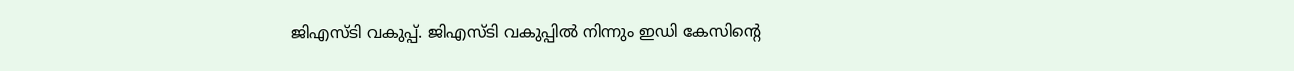ജിഎസ്ടി വകുപ്പ്. ജിഎസ്ടി വകുപ്പിൽ നിന്നും ഇഡി കേസിന്റെ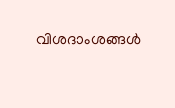വിശദാംശങ്ങൾ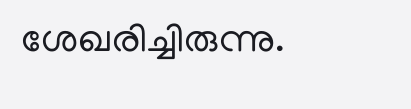ശേഖരിച്ചിരുന്നു.